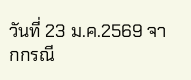วันที่ 23 ม.ค.2569 จากกรณี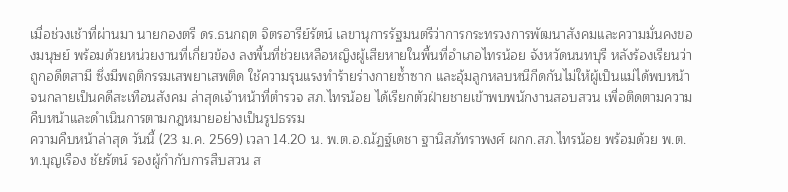เมื่อช่วงเช้าที่ผ่านมา นายกองตรี ดร.ธนกฤต จิตรอารีย์รัตน์ เลขานุการรัฐมนตรีว่าการกระทรวงการพัฒนาสังคมและความมั่นคงของมนุษย์ พร้อมด้วยหน่วยงานที่เกี่ยวข้อง ลงพื้นที่ช่วยเหลือหญิงผู้เสียหายในพื้นที่อำเภอไทรน้อย จังหวัดนนทบุรี หลังร้องเรียนว่าถูกอดีตสามี ซึ่งมีพฤติกรรมเสพยาเสพติด ใช้ความรุนแรงทำร้ายร่างกายซ้ำซาก และอุ้มลูกหลบหนีกีดกันไม่ให้ผู้เป็นแม่ได้พบหน้า จนกลายเป็นคดีสะเทือนสังคม ล่าสุดเจ้าหน้าที่ตำรวจ สภ.ไทรน้อย ได้เรียกตัวฝ่ายชายเข้าพบพนักงานสอบสวน เพื่อติดตามความคืบหน้าและดำเนินการตามกฎหมายอย่างเป็นรูปธรรม
ความคืบหน้าล่าสุด วันนี้ (23 ม.ค. 2569) เวลา 14.20 น. พ.ต.อ.ณัฏฐ์เดชา ฐานิสภัทราพงศ์ ผกก.สภ.ไทรน้อย พร้อมด้วย พ.ต.ท.บุญเรือง ชัยรัตน์ รองผู้กำกับการสืบสวน ส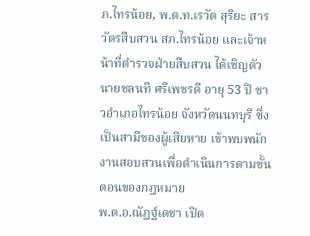ภ.ไทรน้อย, พ.ต.ท.เรวัต สุริยะ สารวัตรสืบสวน สภ.ไทรน้อย และเจ้าหน้าที่ตำรวจฝ่ายสืบสวน ได้เชิญตัว นายชลนที ศรีเพชรดี อายุ 53 ปี ชาวอำเภอไทรน้อย จังหวัดนนทบุรี ซึ่งเป็นสามีของผู้เสียหาย เข้าพบพนักงานสอบสวนเพื่อดำเนินการตามขั้นตอนของกฎหมาย
พ.ต.อ.ณัฏฐ์เดชา เปิด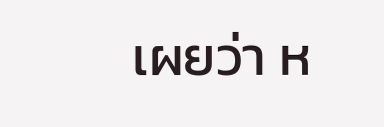เผยว่า ห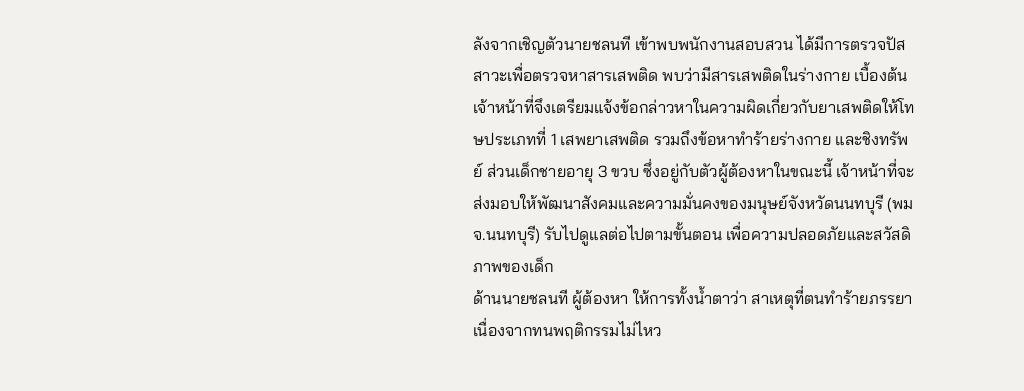ลังจากเชิญตัวนายชลนที เข้าพบพนักงานสอบสวน ได้มีการตรวจปัสสาวะเพื่อตรวจหาสารเสพติด พบว่ามีสารเสพติดในร่างกาย เบื้องต้นเจ้าหน้าที่จึงเตรียมแจ้งข้อกล่าวหาในความผิดเกี่ยวกับยาเสพติดให้โทษประเภทที่ 1 เสพยาเสพติด รวมถึงข้อหาทำร้ายร่างกาย และชิงทรัพย์ ส่วนเด็กชายอายุ 3 ขวบ ซึ่งอยู่กับตัวผู้ต้องหาในขณะนี้ เจ้าหน้าที่จะส่งมอบให้พัฒนาสังคมและความมั่นคงของมนุษย์จังหวัดนนทบุรี (พมจ.นนทบุรี) รับไปดูแลต่อไปตามขั้นตอน เพื่อความปลอดภัยและสวัสดิภาพของเด็ก
ด้านนายชลนที ผู้ต้องหา ให้การทั้งน้ำตาว่า สาเหตุที่ตนทำร้ายภรรยา เนื่องจากทนพฤติกรรมไม่ไหว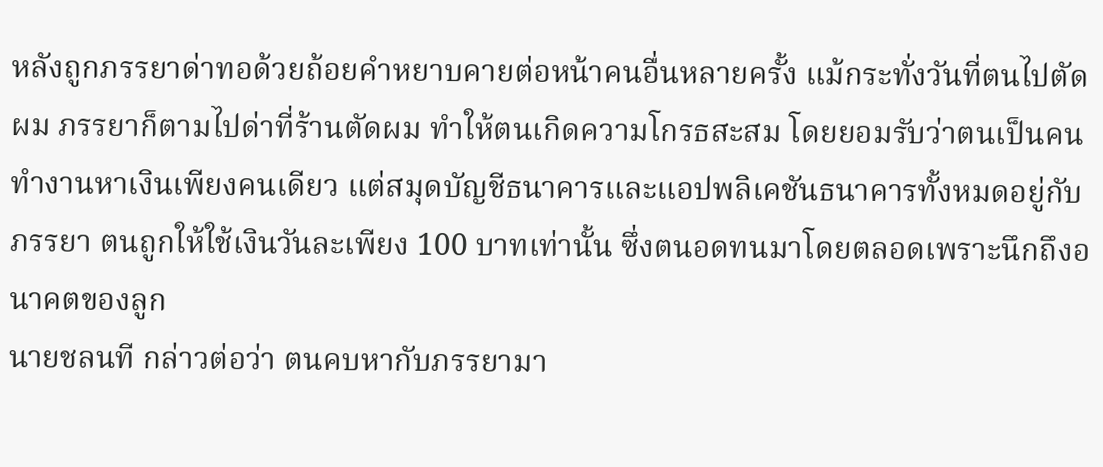หลังถูกภรรยาด่าทอด้วยถ้อยคำหยาบคายต่อหน้าคนอื่นหลายครั้ง แม้กระทั่งวันที่ตนไปตัดผม ภรรยาก็ตามไปด่าที่ร้านตัดผม ทำให้ตนเกิดความโกรธสะสม โดยยอมรับว่าตนเป็นคนทำงานหาเงินเพียงคนเดียว แต่สมุดบัญชีธนาคารและแอปพลิเคชันธนาคารทั้งหมดอยู่กับภรรยา ตนถูกให้ใช้เงินวันละเพียง 100 บาทเท่านั้น ซึ่งตนอดทนมาโดยตลอดเพราะนึกถึงอนาคตของลูก
นายชลนที กล่าวต่อว่า ตนคบหากับภรรยามา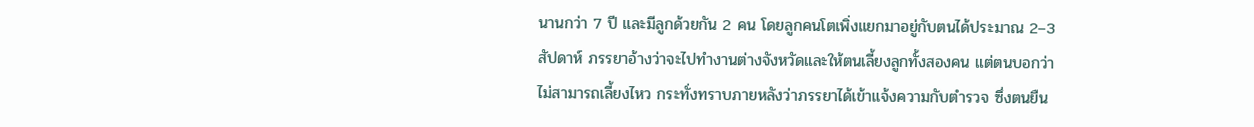นานกว่า 7 ปี และมีลูกด้วยกัน 2 คน โดยลูกคนโตเพิ่งแยกมาอยู่กับตนได้ประมาณ 2–3 สัปดาห์ ภรรยาอ้างว่าจะไปทำงานต่างจังหวัดและให้ตนเลี้ยงลูกทั้งสองคน แต่ตนบอกว่าไม่สามารถเลี้ยงไหว กระทั่งทราบภายหลังว่าภรรยาได้เข้าแจ้งความกับตำรวจ ซึ่งตนยืน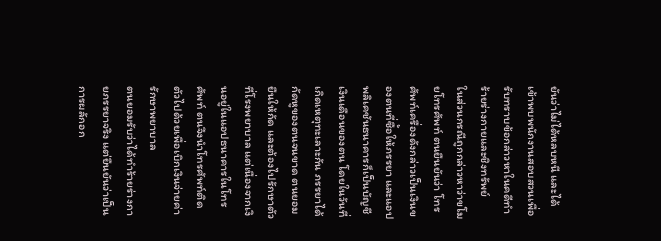ยันว่าไม่ได้หลบหนี และได้เข้าพบพนักงานสอบสวนเพื่อรับทราบข้อกล่าวหาในคดีทำร้ายร่างกายและชิงทรัพย์
ในส่วนกรณีถูกกล่าวหาว่าขโมยโทรศัพท์ ตนยืนยันว่า โทรศัพท์เครื่องดังกล่าวเป็นเงินของตนที่ซื้อให้ภรรยา และแอปพลิเคชันธนาคารก็เป็นบัญชีเงินเดือนของตน โดยในวันที่เกิดเหตุทะเลาะกัน ภรรยาได้กัดหูของตนจนขาด ตนยอมยืนให้กัด และต้องไปรักษาตัวที่โรงพยาบาล แต่เนื่องจากเงินอยู่ในแอปธนาคารในโทรศัพท์ ตนจึงนำโทรศัพท์ติดตัวไปด้วยเพื่อเบิกเงินจ่ายค่ารักษาพยาบาล
ตนยอมรับว่าได้ทำร้ายร่างกายภรรยาจริง แต่ยืนยันว่าเป็นการผลักอก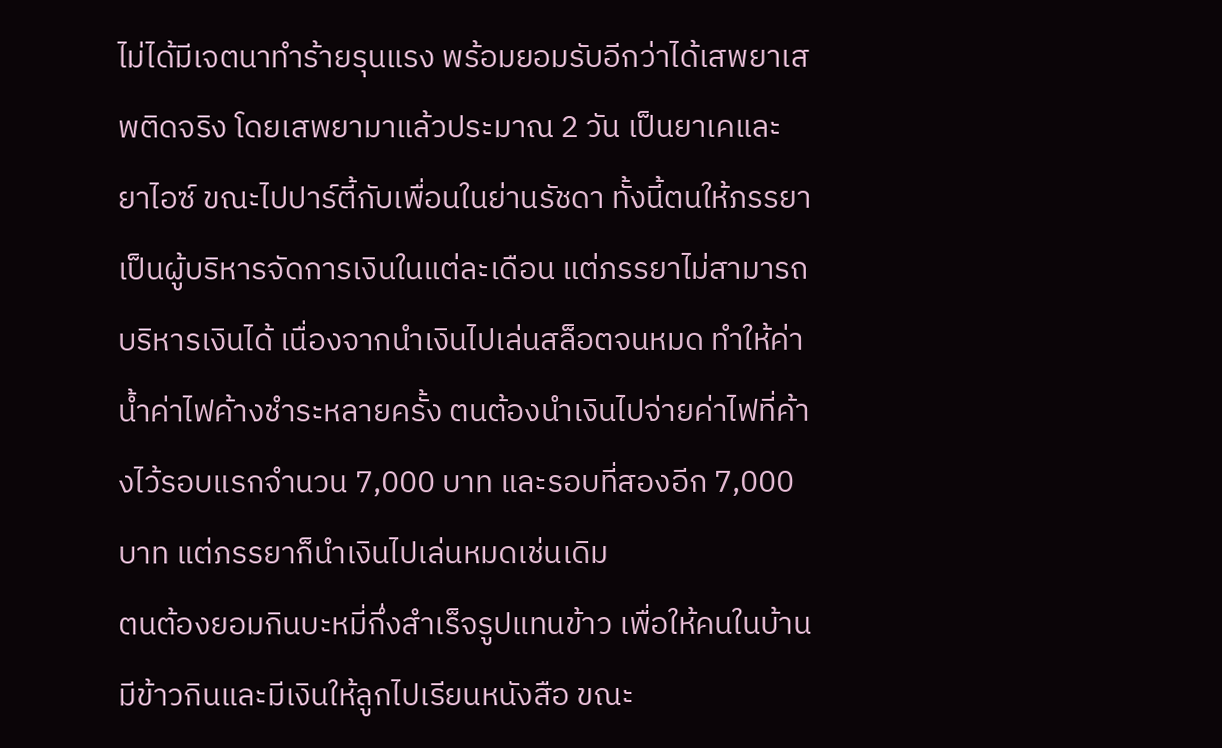ไม่ได้มีเจตนาทำร้ายรุนแรง พร้อมยอมรับอีกว่าได้เสพยาเสพติดจริง โดยเสพยามาแล้วประมาณ 2 วัน เป็นยาเคและยาไอซ์ ขณะไปปาร์ตี้กับเพื่อนในย่านรัชดา ทั้งนี้ตนให้ภรรยาเป็นผู้บริหารจัดการเงินในแต่ละเดือน แต่ภรรยาไม่สามารถบริหารเงินได้ เนื่องจากนำเงินไปเล่นสล็อตจนหมด ทำให้ค่าน้ำค่าไฟค้างชำระหลายครั้ง ตนต้องนำเงินไปจ่ายค่าไฟที่ค้างไว้รอบแรกจำนวน 7,000 บาท และรอบที่สองอีก 7,000 บาท แต่ภรรยาก็นำเงินไปเล่นหมดเช่นเดิม
ตนต้องยอมกินบะหมี่กึ่งสำเร็จรูปแทนข้าว เพื่อให้คนในบ้านมีข้าวกินและมีเงินให้ลูกไปเรียนหนังสือ ขณะ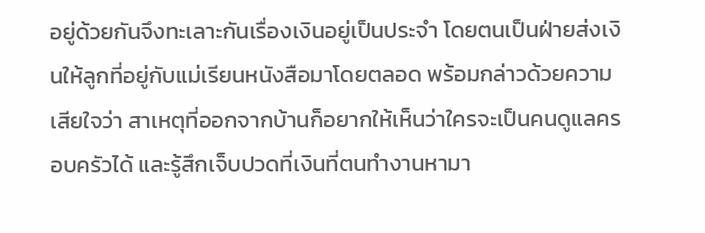อยู่ด้วยกันจึงทะเลาะกันเรื่องเงินอยู่เป็นประจำ โดยตนเป็นฝ่ายส่งเงินให้ลูกที่อยู่กับแม่เรียนหนังสือมาโดยตลอด พร้อมกล่าวด้วยความเสียใจว่า สาเหตุที่ออกจากบ้านก็อยากให้เห็นว่าใครจะเป็นคนดูแลครอบครัวได้ และรู้สึกเจ็บปวดที่เงินที่ตนทำงานหามา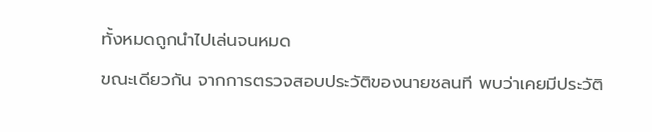ทั้งหมดถูกนำไปเล่นจนหมด
ขณะเดียวกัน จากการตรวจสอบประวัติของนายชลนที พบว่าเคยมีประวัติ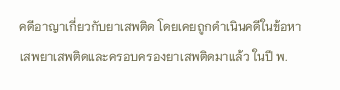คดีอาญาเกี่ยวกับยาเสพติด โดยเคยถูกดำเนินคดีในข้อหาเสพยาเสพติดและครอบครองยาเสพติดมาแล้ว ในปี พ.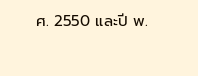ศ. 2550 และปี พ.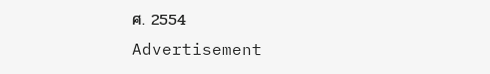ศ. 2554
Advertisement